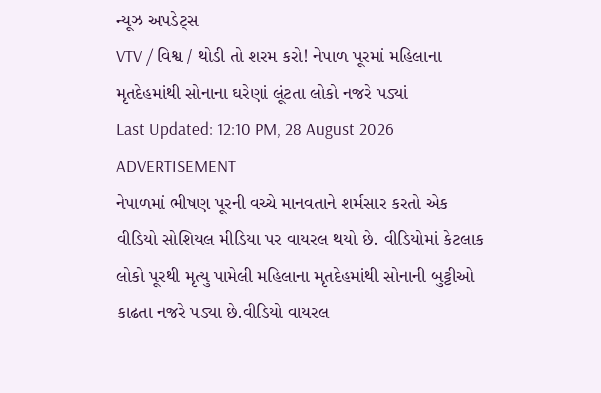ન્યૂઝ અપડેટ્સ
VTV / વિશ્વ / થોડી તો શરમ કરો! નેપાળ પૂરમાં મહિલાના મૃતદેહમાંથી સોનાના ઘરેણાં લૂંટતા લોકો નજરે પડ્યાં
Last Updated: 12:10 PM, 28 August 2026
ADVERTISEMENT
નેપાળમાં ભીષણ પૂરની વચ્ચે માનવતાને શર્મસાર કરતો એક વીડિયો સોશિયલ મીડિયા પર વાયરલ થયો છે. વીડિયોમાં કેટલાક લોકો પૂરથી મૃત્યુ પામેલી મહિલાના મૃતદેહમાંથી સોનાની બુટ્ટીઓ કાઢતા નજરે પડ્યા છે.વીડિયો વાયરલ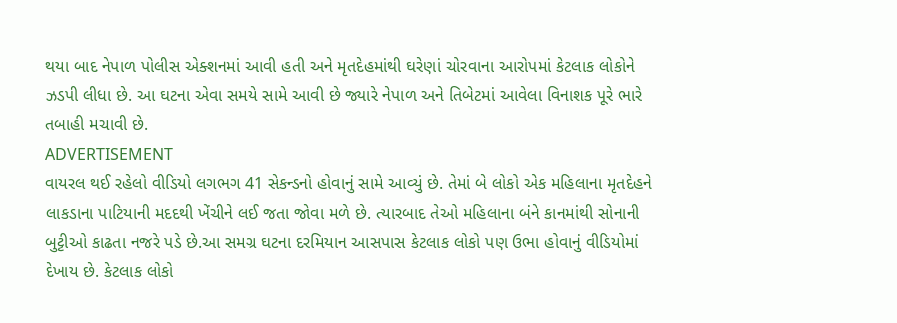થયા બાદ નેપાળ પોલીસ એક્શનમાં આવી હતી અને મૃતદેહમાંથી ઘરેણાં ચોરવાના આરોપમાં કેટલાક લોકોને ઝડપી લીધા છે. આ ઘટના એવા સમયે સામે આવી છે જ્યારે નેપાળ અને તિબેટમાં આવેલા વિનાશક પૂરે ભારે તબાહી મચાવી છે.
ADVERTISEMENT
વાયરલ થઈ રહેલો વીડિયો લગભગ 41 સેકન્ડનો હોવાનું સામે આવ્યું છે. તેમાં બે લોકો એક મહિલાના મૃતદેહને લાકડાના પાટિયાની મદદથી ખેંચીને લઈ જતા જોવા મળે છે. ત્યારબાદ તેઓ મહિલાના બંને કાનમાંથી સોનાની બુટ્ટીઓ કાઢતા નજરે પડે છે.આ સમગ્ર ઘટના દરમિયાન આસપાસ કેટલાક લોકો પણ ઉભા હોવાનું વીડિયોમાં દેખાય છે. કેટલાક લોકો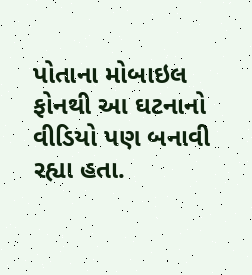પોતાના મોબાઇલ ફોનથી આ ઘટનાનો વીડિયો પણ બનાવી રહ્યા હતા.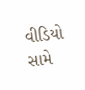વીડિયો સામે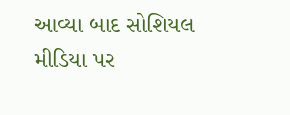આવ્યા બાદ સોશિયલ મીડિયા પર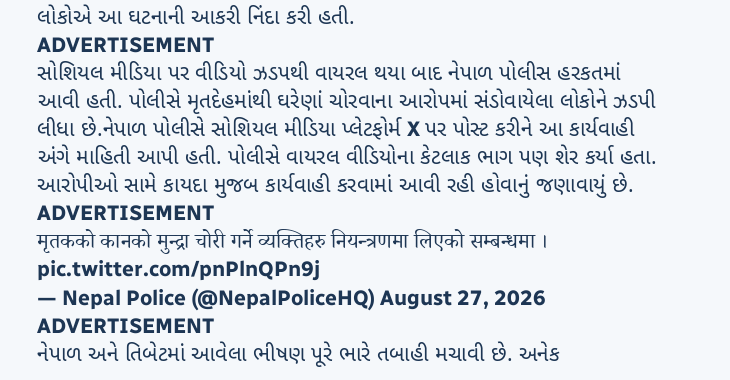લોકોએ આ ઘટનાની આકરી નિંદા કરી હતી.
ADVERTISEMENT
સોશિયલ મીડિયા પર વીડિયો ઝડપથી વાયરલ થયા બાદ નેપાળ પોલીસ હરકતમાં આવી હતી. પોલીસે મૃતદેહમાંથી ઘરેણાં ચોરવાના આરોપમાં સંડોવાયેલા લોકોને ઝડપી લીધા છે.નેપાળ પોલીસે સોશિયલ મીડિયા પ્લેટફોર્મ X પર પોસ્ટ કરીને આ કાર્યવાહી અંગે માહિતી આપી હતી. પોલીસે વાયરલ વીડિયોના કેટલાક ભાગ પણ શેર કર્યા હતા. આરોપીઓ સામે કાયદા મુજબ કાર્યવાહી કરવામાં આવી રહી હોવાનું જણાવાયું છે.
ADVERTISEMENT
मृतकको कानको मुन्द्रा चोरी गर्ने व्यक्तिहरु नियन्त्रणमा लिएको सम्बन्धमा । pic.twitter.com/pnPlnQPn9j
— Nepal Police (@NepalPoliceHQ) August 27, 2026
ADVERTISEMENT
નેપાળ અને તિબેટમાં આવેલા ભીષણ પૂરે ભારે તબાહી મચાવી છે. અનેક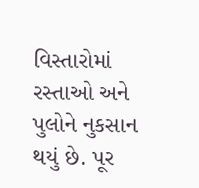વિસ્તારોમાં રસ્તાઓ અને પુલોને નુકસાન થયું છે. પૂર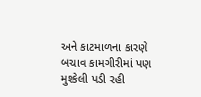અને કાટમાળના કારણે બચાવ કામગીરીમાં પણ મુશ્કેલી પડી રહી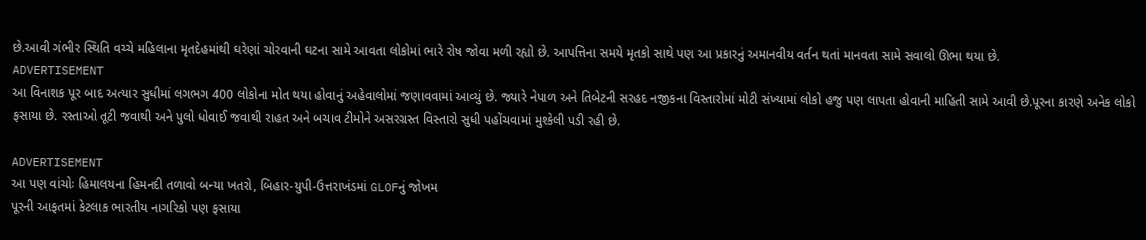છે.આવી ગંભીર સ્થિતિ વચ્ચે મહિલાના મૃતદેહમાંથી ઘરેણાં ચોરવાની ઘટના સામે આવતા લોકોમાં ભારે રોષ જોવા મળી રહ્યો છે. આપત્તિના સમયે મૃતકો સાથે પણ આ પ્રકારનું અમાનવીય વર્તન થતાં માનવતા સામે સવાલો ઊભા થયા છે.
ADVERTISEMENT
આ વિનાશક પૂર બાદ અત્યાર સુધીમાં લગભગ 400 લોકોના મોત થયા હોવાનું અહેવાલોમાં જણાવવામાં આવ્યું છે. જ્યારે નેપાળ અને તિબેટની સરહદ નજીકના વિસ્તારોમાં મોટી સંખ્યામાં લોકો હજુ પણ લાપતા હોવાની માહિતી સામે આવી છે.પૂરના કારણે અનેક લોકો ફસાયા છે. રસ્તાઓ તૂટી જવાથી અને પુલો ધોવાઈ જવાથી રાહત અને બચાવ ટીમોને અસરગ્રસ્ત વિસ્તારો સુધી પહોંચવામાં મુશ્કેલી પડી રહી છે.

ADVERTISEMENT
આ પણ વાંચોઃ હિમાલયના હિમનદી તળાવો બન્યા ખતરો, બિહાર-યુપી-ઉત્તરાખંડમાં GLOFનું જોખમ
પૂરની આફતમાં કેટલાક ભારતીય નાગરિકો પણ ફસાયા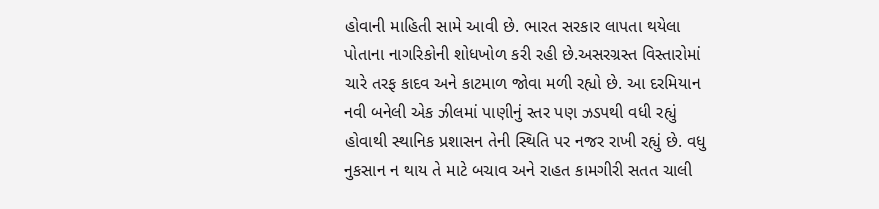હોવાની માહિતી સામે આવી છે. ભારત સરકાર લાપતા થયેલા પોતાના નાગરિકોની શોધખોળ કરી રહી છે.અસરગ્રસ્ત વિસ્તારોમાં ચારે તરફ કાદવ અને કાટમાળ જોવા મળી રહ્યો છે. આ દરમિયાન નવી બનેલી એક ઝીલમાં પાણીનું સ્તર પણ ઝડપથી વધી રહ્યું હોવાથી સ્થાનિક પ્રશાસન તેની સ્થિતિ પર નજર રાખી રહ્યું છે. વધુ નુકસાન ન થાય તે માટે બચાવ અને રાહત કામગીરી સતત ચાલી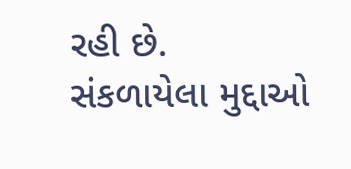રહી છે.
સંકળાયેલા મુદ્દાઓ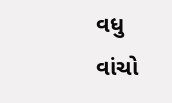વધુ વાંચો